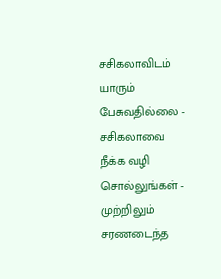சசிகலாவிடம் யாரும் பேசுவதில்லை - சசிகலாவை நீக்க வழி சொல்லுங்கள் - முற்றிலும் சரணடைந்த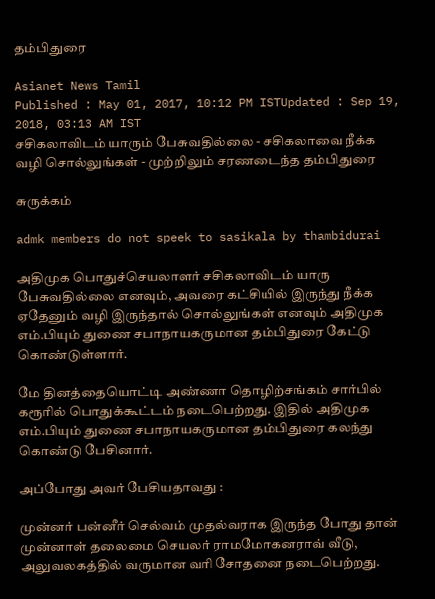தம்பிதுரை

Asianet News Tamil
Published : May 01, 2017, 10:12 PM ISTUpdated : Sep 19, 2018, 03:13 AM IST
சசிகலாவிடம் யாரும் பேசுவதில்லை - சசிகலாவை நீக்க வழி சொல்லுங்கள் - முற்றிலும் சரணடைந்த தம்பிதுரை

சுருக்கம்

admk members do not speek to sasikala by thambidurai

அதிமுக பொதுச்செயலாளர் சசிகலாவிடம் யாரு பேசுவதில்லை எனவும், அவரை கட்சியில் இருந்து நீக்க ஏதேனும் வழி இருந்தால் சொல்லுங்கள் எனவும் அதிமுக எம்.பியும் துணை சபாநாயகருமான தம்பிதுரை கேட்டு கொண்டுள்ளார்.

மே தினத்தையொட்டி அண்ணா தொழிற்சங்கம் சார்பில் கரூரில் பொதுக்கூட்டம் நடைபெற்றது. இதில் அதிமுக எம்.பியும் துணை சபாநாயகருமான தம்பிதுரை கலந்து கொண்டு பேசினார்.

அப்போது அவர் பேசியதாவது :

முன்னர் பன்னீர் செல்வம் முதல்வராக இருந்த போது தான் முன்னாள் தலைமை செயலர் ராமமோகனராவ் வீடு, அலுவலகத்தில் வருமான வரி சோதனை நடைபெற்றது.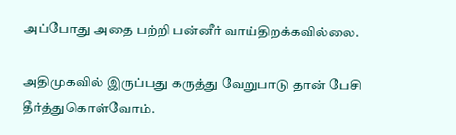அப்போது அதை பற்றி பன்னீர் வாய்திறக்கவில்லை.

அதிமுகவில் இருப்பது கருத்து வேறுபாடு தான் பேசி தீர்த்துகொள்வோம்.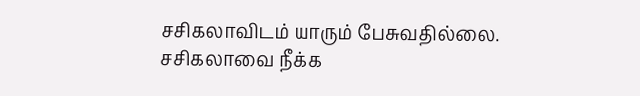சசிகலாவிடம் யாரும் பேசுவதில்லை. சசிகலாவை நீக்க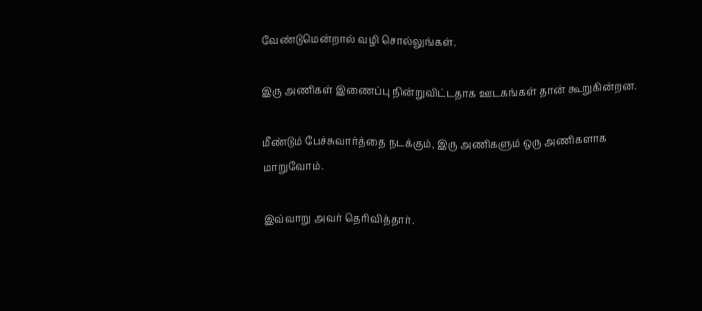வேண்டுமென்றால் வழி சொல்லுங்கள்.

இரு அணிகள் இணைப்பு நின்றுவிட்டதாக ஊடகங்கள் தான் கூறுகின்றன.

மீண்டும் பேச்சுவார்த்தை நடக்கும், இரு அணிகளும் ஒரு அணிகளாக மாறுவோம்.

இவ்வாறு அவர் தெரிவித்தார்.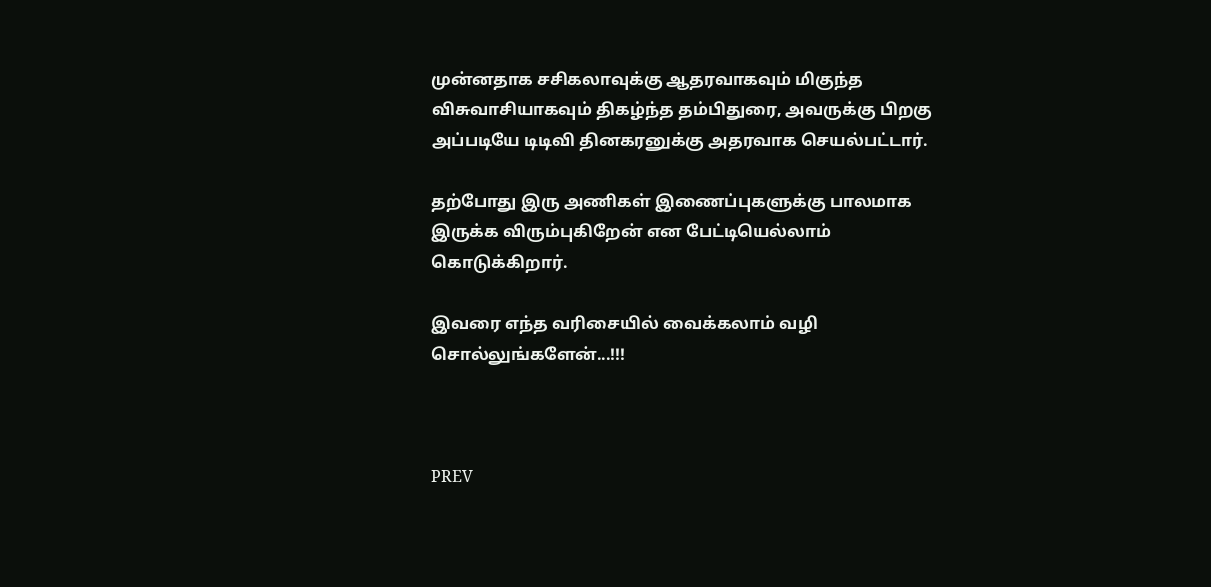முன்னதாக சசிகலாவுக்கு ஆதரவாகவும் மிகுந்த விசுவாசியாகவும் திகழ்ந்த தம்பிதுரை, அவருக்கு பிறகு அப்படியே டிடிவி தினகரனுக்கு அதரவாக செயல்பட்டார்.

தற்போது இரு அணிகள் இணைப்புகளுக்கு பாலமாக இருக்க விரும்புகிறேன் என பேட்டியெல்லாம் கொடுக்கிறார்.

இவரை எந்த வரிசையில் வைக்கலாம் வழி சொல்லுங்களேன்...!!!



PREV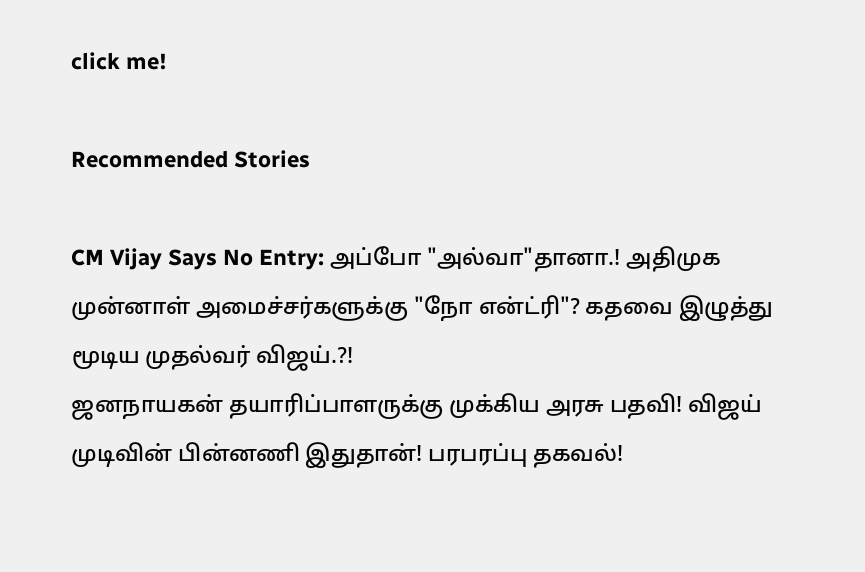click me!

Recommended Stories

CM Vijay Says No Entry: அப்போ "அல்வா"தானா.! அதிமுக முன்னாள் அமைச்சர்களுக்கு "நோ என்ட்ரி"? கதவை இழுத்து மூடிய முதல்வர் விஜய்.?!
ஜனநாயகன் தயாரிப்பாளருக்கு முக்கிய அரசு பதவி! விஜய் முடிவின் பின்னணி இதுதான்! பரபரப்பு தகவல்!